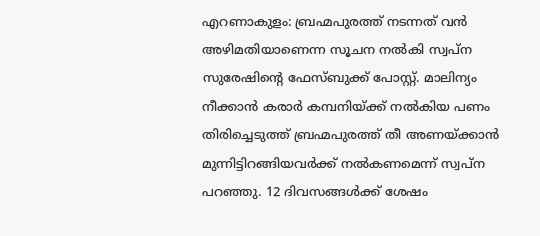എറണാകുളം: ബ്രഹ്മപുരത്ത് നടന്നത് വൻ അഴിമതിയാണെന്ന സൂചന നൽകി സ്വപ്ന സുരേഷിന്റെ ഫേസ്ബുക്ക് പോസ്റ്റ്. മാലിന്യം നീക്കാൻ കരാർ കമ്പനിയ്ക്ക് നൽകിയ പണം തിരിച്ചെടുത്ത് ബ്രഹ്മപുരത്ത് തീ അണയ്ക്കാൻ മുന്നിട്ടിറങ്ങിയവർക്ക് നൽകണമെന്ന് സ്വപ്ന പറഞ്ഞു. 12 ദിവസങ്ങൾക്ക് ശേഷം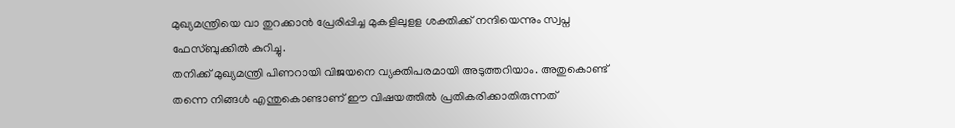മുഖ്യമന്ത്രിയെ വാ തുറക്കാൻ പ്രേരിപ്പിച്ച മുകളിലുളള ശക്തിക്ക് നന്ദിയെന്നും സ്വപ്ന ഫേസ്ബുക്കിൽ കുറിച്ചു.
തനിക്ക് മുഖ്യമന്ത്രി പിണറായി വിജയനെ വ്യക്തിപരമായി അടുത്തറിയാം. അതുകൊണ്ട് തന്നെ നിങ്ങൾ എന്തുകൊണ്ടാണ് ഈ വിഷയത്തിൽ പ്രതികരിക്കാതിരുന്നത്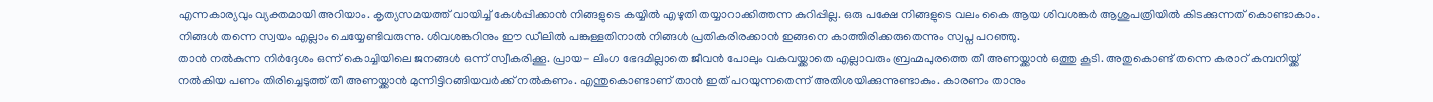എന്നകാര്യവും വ്യക്തമായി അറിയാം. കൃത്യസമയത്ത് വായിച്ച് കേൾപ്പിക്കാൻ നിങ്ങളുടെ കയ്യിൽ എഴുതി തയ്യാറാക്കിത്തന്ന കുറിപ്പില്ല. ഒരു പക്ഷേ നിങ്ങളുടെ വലം കൈ ആയ ശിവശങ്കർ ആശുപത്രിയിൽ കിടക്കുന്നത് കൊണ്ടാകാം. നിങ്ങൾ തന്നെ സ്വയം എല്ലാം ചെയ്യേണ്ടിവരുന്നു. ശിവശങ്കറിനും ഈ ഡീലിൽ പങ്കുള്ളതിനാൽ നിങ്ങൾ പ്രതികരിരക്കാൻ ഇങ്ങനെ കാത്തിരിക്കരുതെന്നും സ്വപ്ന പറഞ്ഞു.
താൻ നൽകുന്ന നിർദ്ദേശം ഒന്ന് കൊച്ചിയിലെ ജനങ്ങൾ ഒന്ന് സ്വീകരിക്കൂ. പ്രായ- ലിംഗ ഭേദമില്ലാതെ ജീവൻ പോലും വകവയ്ക്കാതെ എല്ലാവരും ബ്രഹ്മപുരത്തെ തീ അണയ്ക്കാൻ ഒത്തു കൂടി. അതുകൊണ്ട് തന്നെ കരാറ് കമ്പനിയ്ക്ക് നൽകിയ പണം തിരിച്ചെടുത്ത് തീ അണയ്ക്കാൻ മുന്നിട്ടിറങ്ങിയവർക്ക് നൽകണം. എന്തുകൊണ്ടാണ് താൻ ഇത് പറയുന്നതെന്ന് അതിശയിക്കുന്നുണ്ടാകും. കാരണം താനും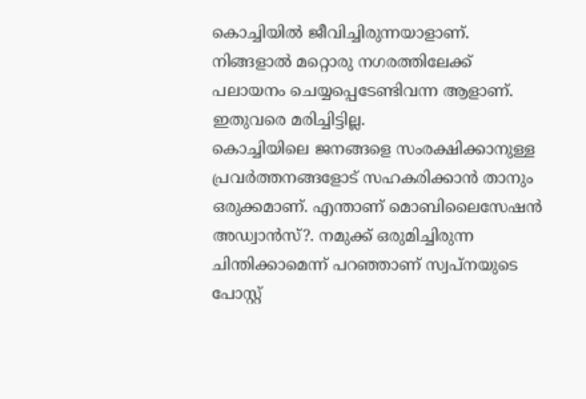കൊച്ചിയിൽ ജീവിച്ചിരുന്നയാളാണ്. നിങ്ങളാൽ മറ്റൊരു നഗരത്തിലേക്ക് പലായനം ചെയ്യപ്പെടേണ്ടിവന്ന ആളാണ്. ഇതുവരെ മരിച്ചിട്ടില്ല.
കൊച്ചിയിലെ ജനങ്ങളെ സംരക്ഷിക്കാനുള്ള പ്രവർത്തനങ്ങളോട് സഹകരിക്കാൻ താനും ഒരുക്കമാണ്. എന്താണ് മൊബിലൈസേഷൻ അഡ്വാൻസ്?. നമുക്ക് ഒരുമിച്ചിരുന്ന ചിന്തിക്കാമെന്ന് പറഞ്ഞാണ് സ്വപ്നയുടെ പോസ്റ്റ്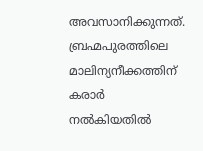അവസാനിക്കുന്നത്. ബ്രഹ്മപുരത്തിലെ മാലിന്യനീക്കത്തിന് കരാർ നൽകിയതിൽ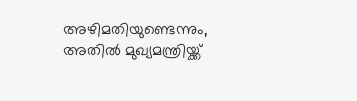അഴിമതിയുണ്ടെന്നും, അതിൽ മുഖ്യമന്ത്രിയ്ക്ക്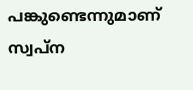പങ്കുണ്ടെന്നുമാണ് സ്വപ്ന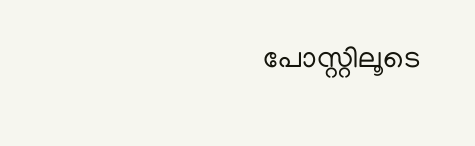പോസ്റ്റിലൂടെ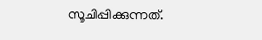സൂചിപ്പിക്കുന്നത്.